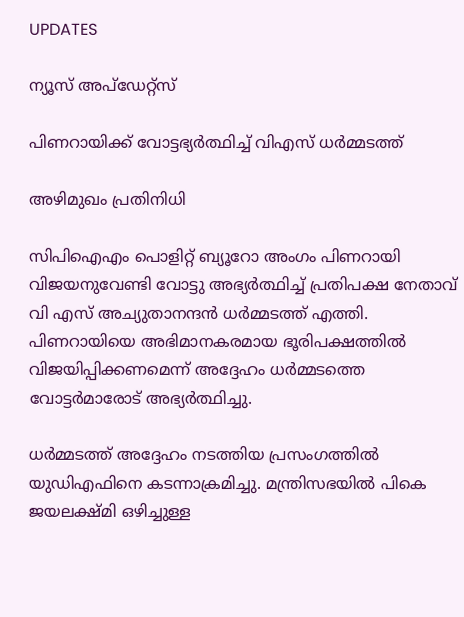UPDATES

ന്യൂസ് അപ്ഡേറ്റ്സ്

പിണറായിക്ക് വോട്ടഭ്യര്‍ത്ഥിച്ച് വിഎസ് ധര്‍മ്മടത്ത്

അഴിമുഖം പ്രതിനിധി

സിപിഐഎം പൊളിറ്റ് ബ്യൂറോ അംഗം പിണറായി വിജയനുവേണ്ടി വോട്ടു അഭ്യര്‍ത്ഥിച്ച് പ്രതിപക്ഷ നേതാവ് വി എസ് അച്യുതാനന്ദന്‍ ധര്‍മ്മടത്ത് എത്തി. പിണറായിയെ അഭിമാനകരമായ ഭൂരിപക്ഷത്തില്‍ വിജയിപ്പിക്കണമെന്ന് അദ്ദേഹം ധര്‍മ്മടത്തെ വോട്ടര്‍മാരോട് അഭ്യര്‍ത്ഥിച്ചു.

ധര്‍മ്മടത്ത് അദ്ദേഹം നടത്തിയ പ്രസംഗത്തില്‍ യുഡിഎഫിനെ കടന്നാക്രമിച്ചു. മന്ത്രിസഭയില്‍ പികെ ജയലക്ഷ്മി ഒഴിച്ചുള്ള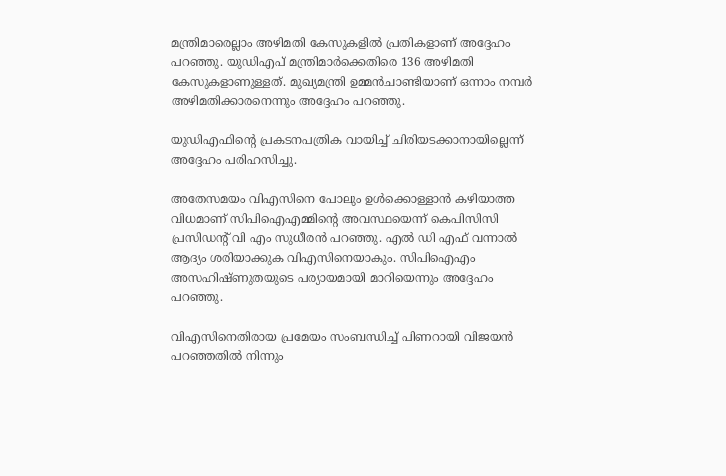മന്ത്രിമാരെല്ലാം അഴിമതി കേസുകളില്‍ പ്രതികളാണ് അദ്ദേഹം പറഞ്ഞു. യുഡിഎപ് മന്ത്രിമാര്‍ക്കെതിരെ 136 അഴിമതി കേസുകളാണുള്ളത്. മുഖ്യമന്ത്രി ഉമ്മന്‍ചാണ്ടിയാണ് ഒന്നാം നമ്പര്‍ അഴിമതിക്കാരനെന്നും അദ്ദേഹം പറഞ്ഞു.

യുഡിഎഫിന്റെ പ്രകടനപത്രിക വായിച്ച് ചിരിയടക്കാനായില്ലെന്ന് അദ്ദേഹം പരിഹസിച്ചു.

അതേസമയം വിഎസിനെ പോലും ഉള്‍ക്കൊള്ളാന്‍ കഴിയാത്ത വിധമാണ് സിപിഐഎമ്മിന്റെ അവസ്ഥയെന്ന് കെപിസിസി പ്രസിഡന്റ് വി എം സുധീരന്‍ പറഞ്ഞു. എല്‍ ഡി എഫ് വന്നാല്‍ ആദ്യം ശരിയാക്കുക വിഎസിനെയാകും. സിപിഐഎം അസഹിഷ്ണുതയുടെ പര്യായമായി മാറിയെന്നും അദ്ദേഹം പറഞ്ഞു.

വിഎസിനെതിരായ പ്രമേയം സംബന്ധിച്ച് പിണറായി വിജയന്‍ പറഞ്ഞതില്‍ നിന്നും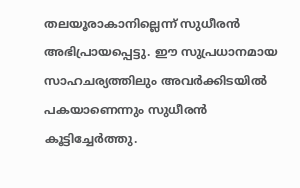തലയൂരാകാനില്ലെന്ന് സുധീരന്‍ അഭിപ്രായപ്പെട്ടു. ഈ സുപ്രധാനമായ സാഹചര്യത്തിലും അവര്‍ക്കിടയില്‍ പകയാണെന്നും സുധീരന്‍ കൂട്ടിച്ചേര്‍ത്തു.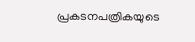പ്രകടനപത്രികയുടെ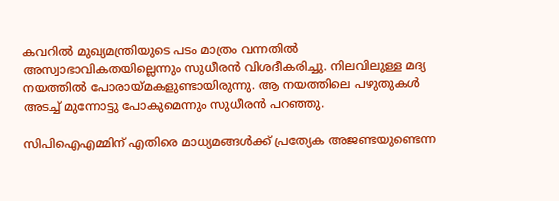കവറില്‍ മുഖ്യമന്ത്രിയുടെ പടം മാത്രം വന്നതില്‍ അസ്വാഭാവികതയില്ലെന്നും സുധീരന്‍ വിശദീകരിച്ചു. നിലവിലുള്ള മദ്യ നയത്തില്‍ പോരായ്മകളുണ്ടായിരുന്നു. ആ നയത്തിലെ പഴുതുകള്‍ അടച്ച് മുന്നോട്ടു പോകുമെന്നും സുധീരന്‍ പറഞ്ഞു.

സിപിഐഎമ്മിന് എതിരെ മാധ്യമങ്ങള്‍ക്ക് പ്രത്യേക അജണ്ടയുണ്ടെന്ന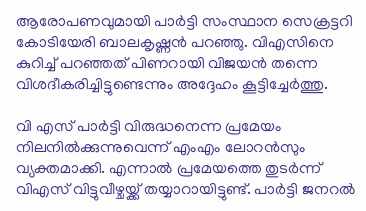ആരോപണവുമായി പാര്‍ട്ടി സംസ്ഥാന സെക്രട്ടറി കോടിയേരി ബാലകൃഷ്ണന്‍ പറഞ്ഞു. വിഎസിനെ കുറിച്ച് പറഞ്ഞത് പിണറായി വിജയന്‍ തന്നെ വിശദീകരിച്ചിട്ടുണ്ടെന്നും അദ്ദേഹം കൂട്ടിച്ചേര്‍ത്തു.

വി എസ് പാര്‍ട്ടി വിരുദ്ധനെന്ന പ്രമേയം നിലനില്‍ക്കുന്നുവെന്ന് എംഎം ലോറന്‍സും വ്യക്തമാക്കി. എന്നാല്‍ പ്രമേയത്തെ തുടര്‍ന്ന് വിഎസ് വിട്ടുവീഴ്ചയ്ക്ക് തയ്യാറായിട്ടുണ്ട്. പാര്‍ട്ടി ജനറല്‍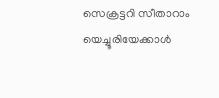സെക്രട്ടറി സീതാറാം യെച്ചൂരിയേക്കാള്‍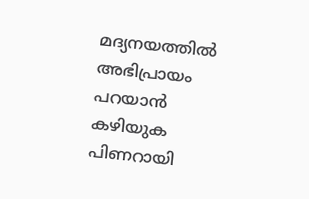മദ്യനയത്തില്‍ അഭിപ്രായം പറയാന്‍ കഴിയുക പിണറായി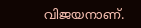വിജയനാണ്.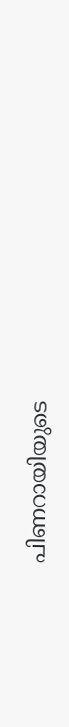പിണറായിയുടെ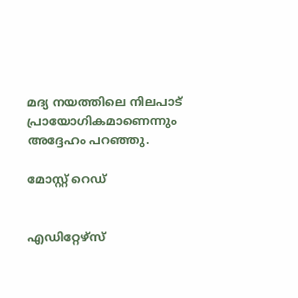മദ്യ നയത്തിലെ നിലപാട് പ്രായോഗികമാണെന്നും അദ്ദേഹം പറഞ്ഞു.

മോസ്റ്റ് റെഡ്


എഡിറ്റേഴ്സ്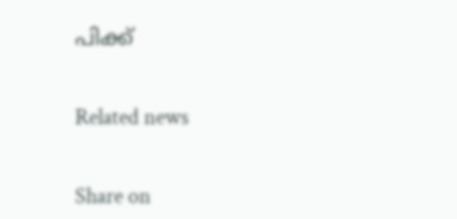പിക്ക്


Related news


Share on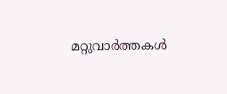മറ്റുവാര്‍ത്തകള്‍